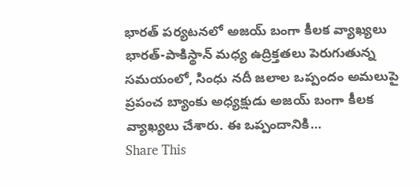భారత్ పర్యటనలో అజయ్ బంగా కీలక వ్యాఖ్యలు
భారత్-పాకిస్థాన్ మధ్య ఉద్రిక్తతలు పెరుగుతున్న సమయంలో, సింధు నదీ జలాల ఒప్పందం అమలుపై ప్రపంచ బ్యాంకు అధ్యక్షుడు అజయ్ బంగా కీలక వ్యాఖ్యలు చేశారు. ఈ ఒప్పందానికి…
Share This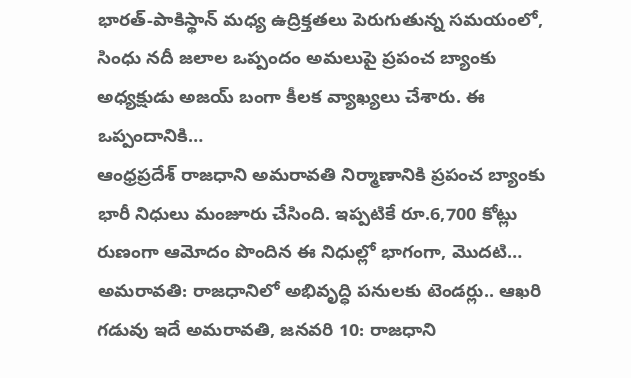భారత్-పాకిస్థాన్ మధ్య ఉద్రిక్తతలు పెరుగుతున్న సమయంలో, సింధు నదీ జలాల ఒప్పందం అమలుపై ప్రపంచ బ్యాంకు అధ్యక్షుడు అజయ్ బంగా కీలక వ్యాఖ్యలు చేశారు. ఈ ఒప్పందానికి…
ఆంధ్రప్రదేశ్ రాజధాని అమరావతి నిర్మాణానికి ప్రపంచ బ్యాంకు భారీ నిధులు మంజూరు చేసింది. ఇప్పటికే రూ.6,700 కోట్లు రుణంగా ఆమోదం పొందిన ఈ నిధుల్లో భాగంగా, మొదటి…
అమరావతి: రాజధానిలో అభివృద్ధి పనులకు టెండర్లు.. ఆఖరి గడువు ఇదే అమరావతి, జనవరి 10: రాజధాని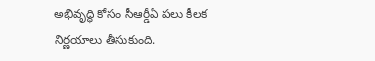అభివృద్ధి కోసం సీఆర్డీఏ పలు కీలక నిర్ణయాలు తీసుకుంది.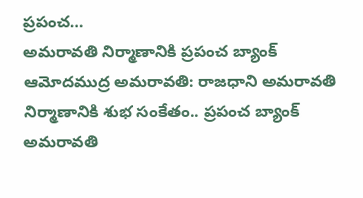ప్రపంచ…
అమరావతి నిర్మాణానికి ప్రపంచ బ్యాంక్ ఆమోదముద్ర అమరావతి: రాజధాని అమరావతి నిర్మాణానికి శుభ సంకేతం.. ప్రపంచ బ్యాంక్ అమరావతి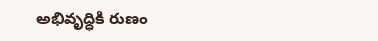అభివృద్ధికి రుణం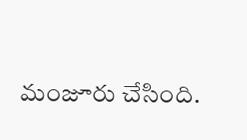మంజూరు చేసింది.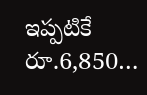ఇప్పటికే రూ.6,850…